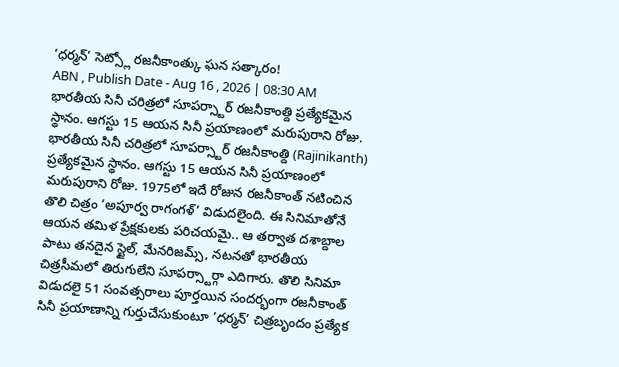‘ధర్మన్’ సెట్స్లో రజనీకాంత్కు ఘన సత్కారం!
ABN , Publish Date - Aug 16 , 2026 | 08:30 AM
భారతీయ సినీ చరిత్రలో సూపర్స్టార్ రజనీకాంత్ది ప్రత్యేకమైన స్థానం. ఆగస్టు 15 ఆయన సినీ ప్రయాణంలో మరుపురాని రోజు.
భారతీయ సినీ చరిత్రలో సూపర్స్టార్ రజనీకాంత్ది (Rajinikanth) ప్రత్యేకమైన స్థానం. ఆగస్టు 15 ఆయన సినీ ప్రయాణంలో మరుపురాని రోజు. 1975లో ఇదే రోజున రజనీకాంత్ నటించిన తొలి చిత్రం ‘అపూర్వ రాగంగళ్’ విడుదలైంది. ఈ సినిమాతోనే ఆయన తమిళ ప్రేక్షకులకు పరిచయమై.. ఆ తర్వాత దశాబ్దాల పాటు తనదైన స్టైల్, మేనరిజమ్స్, నటనతో భారతీయ చిత్రసీమలో తిరుగులేని సూపర్స్టార్గా ఎదిగారు. తొలి సినిమా విడుదలై 51 సంవత్సరాలు పూర్తయిన సందర్భంగా రజనీకాంత్ సినీ ప్రయాణాన్ని గుర్తుచేసుకుంటూ ‘ధర్మన్’ చిత్రబృందం ప్రత్యేక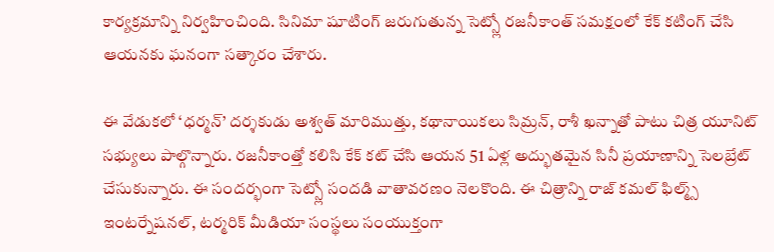కార్యక్రమాన్ని నిర్వహించింది. సినిమా షూటింగ్ జరుగుతున్న సెట్స్లో రజనీకాంత్ సమక్షంలో కేక్ కటింగ్ చేసి ఆయనకు ఘనంగా సత్కారం చేశారు.

ఈ వేడుకలో ‘ధర్మన్’ దర్శకుడు అశ్వత్ మారిముత్తు, కథానాయికలు సిమ్రన్, రాశీ ఖన్నాతో పాటు చిత్ర యూనిట్ సభ్యులు పాల్గొన్నారు. రజనీకాంత్తో కలిసి కేక్ కట్ చేసి ఆయన 51 ఏళ్ల అద్భుతమైన సినీ ప్రయాణాన్ని సెలబ్రేట్ చేసుకున్నారు. ఈ సందర్భంగా సెట్స్లో సందడి వాతావరణం నెలకొంది. ఈ చిత్రాన్ని రాజ్ కమల్ ఫిల్మ్స్ ఇంటర్నేషనల్, టర్మరిక్ మీడియా సంస్థలు సంయుక్తంగా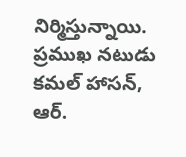నిర్మిస్తున్నాయి. ప్రముఖ నటుడు కమల్ హాసన్, ఆర్.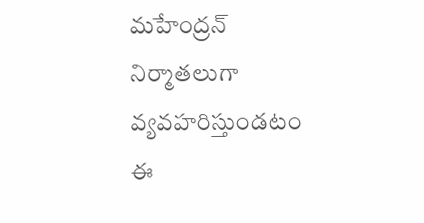మహేంద్రన్ నిర్మాతలుగా వ్యవహరిస్తుండటం ఈ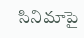సినిమాపై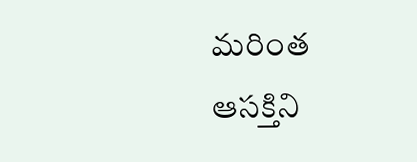మరింత ఆసక్తిని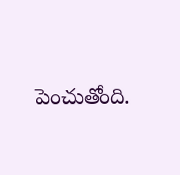పెంచుతోంది.